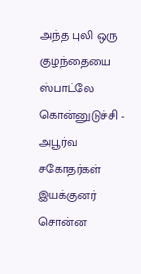அந்த புலி ஒரு குழந்தையை ஸ்பாட்லே கொன்னுடுச்சி - அபூர்வ சகோதர்கள் இயக்குனர் சொன்ன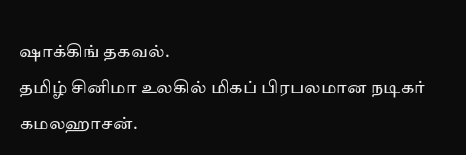ஷாக்கிங் தகவல்.
தமிழ் சினிமா உலகில் மிகப் பிரபலமான நடிகர் கமலஹாசன்.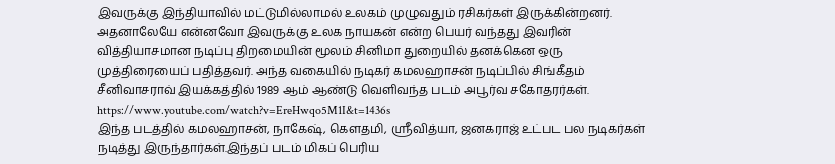இவருக்கு இந்தியாவில் மட்டுமில்லாமல் உலகம் முழுவதும் ரசிகர்கள் இருக்கின்றனர். அதனாலேயே என்னவோ இவருக்கு உலக நாயகன் என்ற பெயர் வந்தது இவரின் வித்தியாசமான நடிப்பு திறமையின் மூலம் சினிமா துறையில் தனக்கென ஒரு முத்திரையைப் பதித்தவர். அந்த வகையில் நடிகர் கமலஹாசன் நடிப்பில் சிங்கீதம் சீனிவாசராவ் இயக்கத்தில் 1989 ஆம் ஆண்டு வெளிவந்த படம் அபூர்வ சகோதரர்கள்.
https://www.youtube.com/watch?v=EreHwqo5M1I&t=1436s
இந்த படத்தில் கமலஹாசன், நாகேஷ், கௌதமி, ஸ்ரீவித்யா, ஜனகராஜ் உட்பட பல நடிகர்கள் நடித்து இருந்தார்கள்.இந்தப் படம் மிகப் பெரிய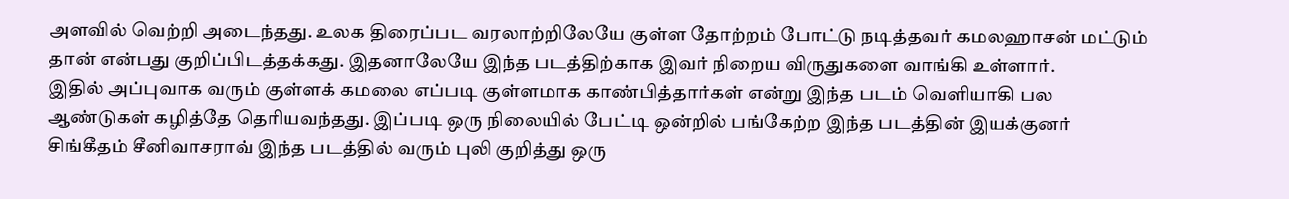அளவில் வெற்றி அடைந்தது. உலக திரைப்பட வரலாற்றிலேயே குள்ள தோற்றம் போட்டு நடித்தவர் கமலஹாசன் மட்டும் தான் என்பது குறிப்பிடத்தக்கது. இதனாலேயே இந்த படத்திற்காக இவர் நிறைய விருதுகளை வாங்கி உள்ளார்.
இதில் அப்புவாக வரும் குள்ளக் கமலை எப்படி குள்ளமாக காண்பித்தார்கள் என்று இந்த படம் வெளியாகி பல ஆண்டுகள் கழித்தே தெரியவந்தது. இப்படி ஒரு நிலையில் பேட்டி ஒன்றில் பங்கேற்ற இந்த படத்தின் இயக்குனர் சிங்கீதம் சீனிவாசராவ் இந்த படத்தில் வரும் புலி குறித்து ஒரு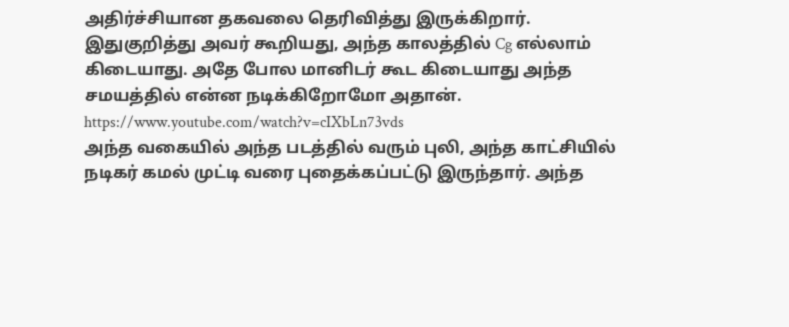அதிர்ச்சியான தகவலை தெரிவித்து இருக்கிறார். இதுகுறித்து அவர் கூறியது, அந்த காலத்தில் Cg எல்லாம் கிடையாது. அதே போல மானிடர் கூட கிடையாது அந்த சமயத்தில் என்ன நடிக்கிறோமோ அதான்.
https://www.youtube.com/watch?v=cIXbLn73vds
அந்த வகையில் அந்த படத்தில் வரும் புலி, அந்த காட்சியில் நடிகர் கமல் முட்டி வரை புதைக்கப்பட்டு இருந்தார். அந்த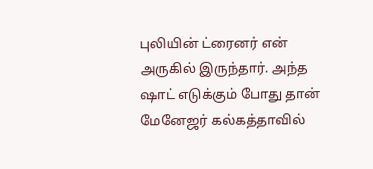புலியின் ட்ரைனர் என் அருகில் இருந்தார். அந்த ஷாட் எடுக்கும் போது தான் மேனேஜர் கல்கத்தாவில்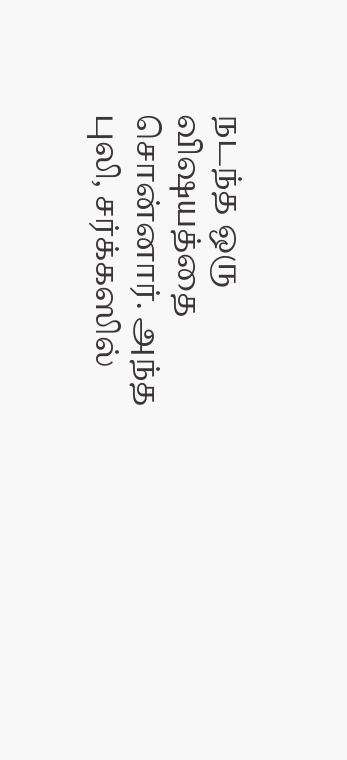நடந்த ஒரு விஷயத்தை சொன்னார். அந்த புலி, சர்க்கஸில்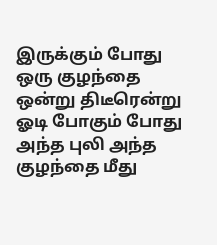இருக்கும் போது ஒரு குழந்தை ஒன்று திடீரென்று ஓடி போகும் போது அந்த புலி அந்த குழந்தை மீது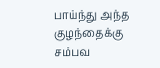பாய்ந்து அந்த குழந்தைக்கு சம்பவ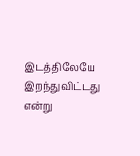இடத்திலேயே இறந்துவிட்டது என்று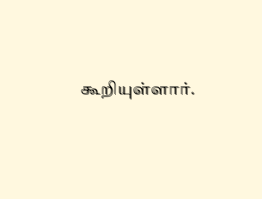கூறியுள்ளார்.